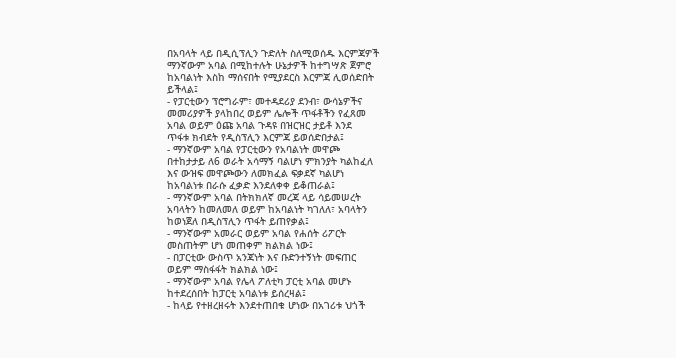በአባላት ላይ በዲሲፕሊን ጉድለት ስለሚወሰዱ እርምጃዎች
ማንኛውም አባል በሚከተሉት ሁኔታዎች ከተግሣጽ ጀምሮ
ከአባልነት እስከ ማሰናበት የሚያደርስ እርምጃ ሊወሰድበት
ይችላል፤
- የፓርቲውን ፕሮግራም፣ መተዳደሪያ ደንብ፣ ውሳኔዎችና
መመሪያዎች ያላከበረ ወይም ሌሎች ጥፋቶችን የፈጸመ
አባል ወይም ዕጩ አባል ጉዳዩ በዝርዝር ታይቶ እንደ
ጥፋቱ ክብደት የዲስፕሊን እርምጃ ይወሰድበታል፤
- ማንኛውም አባል የፓርቲውን የአባልነት መዋጮ
በተከታታይ ለ6 ወራት አሳማኝ ባልሆነ ምክንያት ካልከፈለ
እና ውዝፍ መዋጮውን ለመክፈል ፍቃደኛ ካልሆነ
ከአባልነቱ በራሱ ፈቃድ እንደለቀቀ ይቆጠራል፤
- ማንኛውም አባል በትክክለኛ መረጃ ላይ ሳይመሠረት
አባላትን ከመለመለ ወይም ከአባልነት ካገለለ፣ አባላትን
ከወነጀለ በዲስፕሊን ጥፋት ይጠየቃል፤
- ማንኛውም አመራር ወይም አባል የሐሰት ሪፖርት
መስጠትም ሆነ መጠቀም ክልክል ነው፤
- በፓርቲው ውስጥ አንጃነት እና ቡድንተኝነት መፍጠር
ወይም ማስፋፋት ክልክል ነው፤
- ማንኛውም አባል የሌላ ፖለቲካ ፓርቲ አባል መሆኑ
ከተደረሰበት ከፓርቲ አባልነቱ ይሰረዛል፤
- ከላይ የተዘረዘሩት እንደተጠበቁ ሆነው በአገሪቱ ህጎች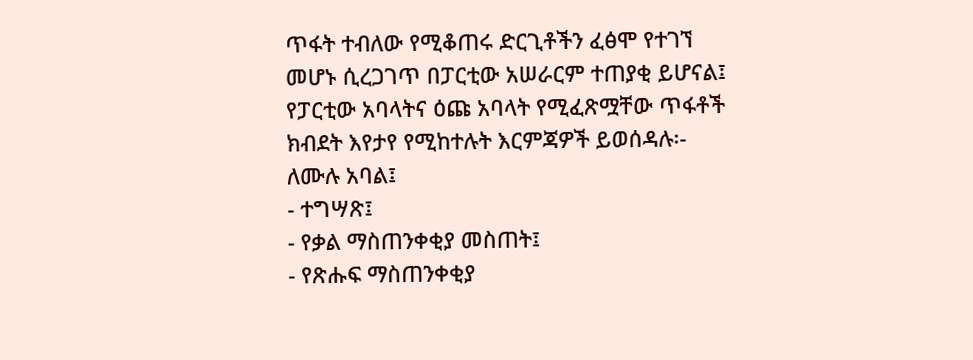ጥፋት ተብለው የሚቆጠሩ ድርጊቶችን ፈፅሞ የተገኘ
መሆኑ ሲረጋገጥ በፓርቲው አሠራርም ተጠያቂ ይሆናል፤
የፓርቲው አባላትና ዕጩ አባላት የሚፈጽሟቸው ጥፋቶች
ክብደት እየታየ የሚከተሉት እርምጃዎች ይወሰዳሉ፡-
ለሙሉ አባል፤
- ተግሣጽ፤
- የቃል ማስጠንቀቂያ መስጠት፤
- የጽሑፍ ማስጠንቀቂያ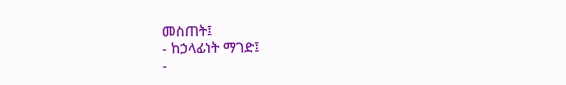መስጠት፤
- ከኃላፊነት ማገድ፤
-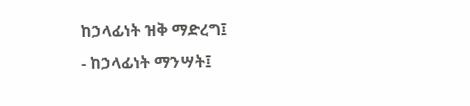ከኃላፊነት ዝቅ ማድረግ፤
- ከኃላፊነት ማንሣት፤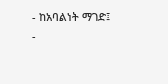- ከአባልነት ማገድ፤
-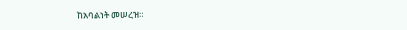ከአባልነት መሠረዝ።